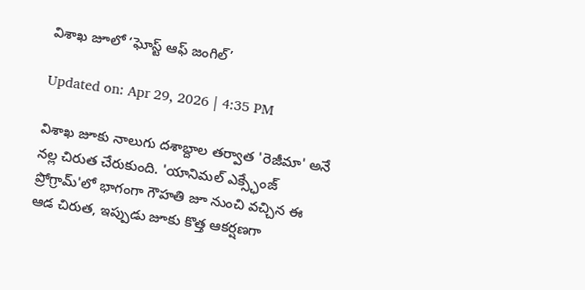విశాఖ జూలో ‘ఘోస్ట్ ఆఫ్ జంగిల్’

Updated on: Apr 29, 2026 | 4:35 PM

విశాఖ జూకు నాలుగు దశాబ్దాల తర్వాత 'రెజీమా' అనే నల్ల చిరుత చేరుకుంది. 'యానిమల్ ఎక్స్ఛేంజ్ ప్రోగ్రామ్'లో భాగంగా గౌహతి జూ నుంచి వచ్చిన ఈ ఆడ చిరుత, ఇప్పుడు జూకు కొత్త ఆకర్షణగా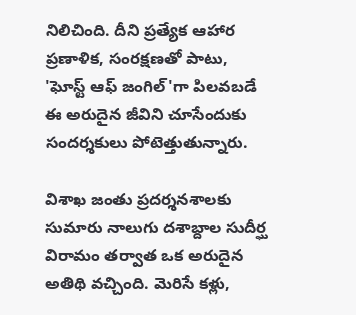నిలిచింది. దీని ప్రత్యేక ఆహార ప్రణాళిక, సంరక్షణతో పాటు, 'ఘోస్ట్ ఆఫ్ జంగిల్'గా పిలవబడే ఈ అరుదైన జీవిని చూసేందుకు సందర్శకులు పోటెత్తుతున్నారు.

విశాఖ జంతు ప్రదర్శనశాలకు సుమారు నాలుగు దశాబ్దాల సుదీర్ఘ విరామం తర్వాత ఒక అరుదైన అతిథి వచ్చింది. మెరిసే కళ్లు,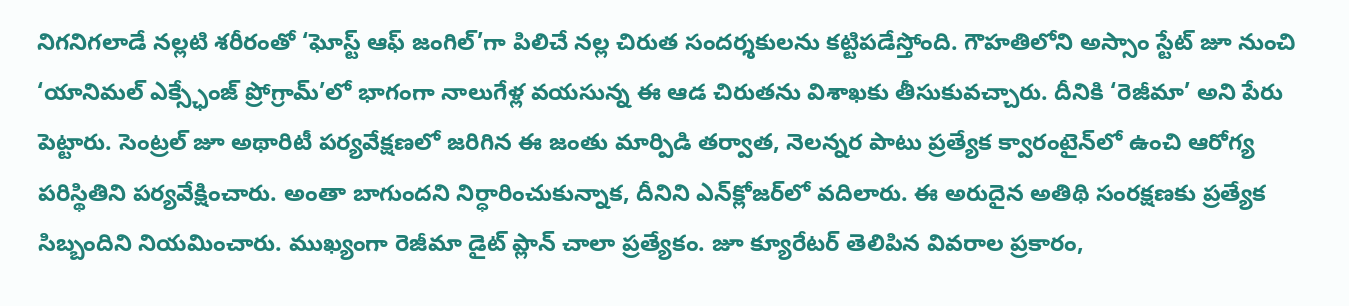నిగనిగలాడే నల్లటి శరీరంతో ‘ఘోస్ట్ ఆఫ్ జంగిల్’గా పిలిచే నల్ల చిరుత సందర్శకులను కట్టిపడేస్తోంది. గౌహతిలోని అస్సాం స్టేట్ జూ నుంచి ‘యానిమల్ ఎక్స్ఛేంజ్ ప్రోగ్రామ్’లో భాగంగా నాలుగేళ్ల వయసున్న ఈ ఆడ చిరుతను విశాఖకు తీసుకువచ్చారు. దీనికి ‘రెజీమా’ అని పేరు పెట్టారు. సెంట్రల్ జూ అథారిటీ పర్యవేక్షణలో జరిగిన ఈ జంతు మార్పిడి తర్వాత, నెలన్నర పాటు ప్రత్యేక క్వారంటైన్‌లో ఉంచి ఆరోగ్య పరిస్థితిని పర్యవేక్షించారు. అంతా బాగుందని నిర్ధారించుకున్నాక, దీనిని ఎన్‌క్లోజర్‌లో వదిలారు. ఈ అరుదైన అతిథి సంరక్షణకు ప్రత్యేక సిబ్బందిని నియమించారు. ముఖ్యంగా రెజీమా డైట్ ప్లాన్ చాలా ప్రత్యేకం. జూ క్యూరేటర్ తెలిపిన వివరాల ప్రకారం,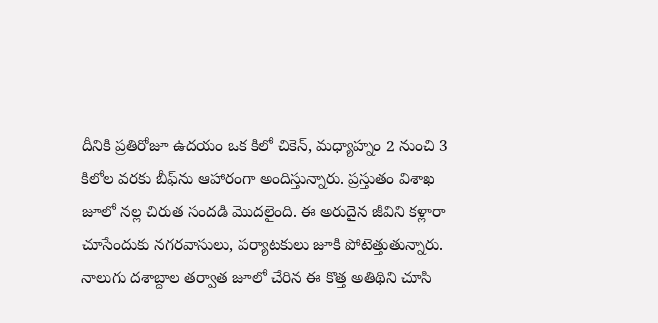దీనికి ప్రతిరోజూ ఉదయం ఒక కిలో చికెన్, మధ్యాహ్నం 2 నుంచి 3 కిలోల వరకు బీఫ్‌ను ఆహారంగా అందిస్తున్నారు. ప్రస్తుతం విశాఖ జూలో నల్ల చిరుత సందడి మొదలైంది. ఈ అరుదైన జీవిని కళ్లారా చూసేందుకు నగరవాసులు, పర్యాటకులు జూకి పోటెత్తుతున్నారు. నాలుగు దశాబ్దాల తర్వాత జూలో చేరిన ఈ కొత్త అతిథిని చూసి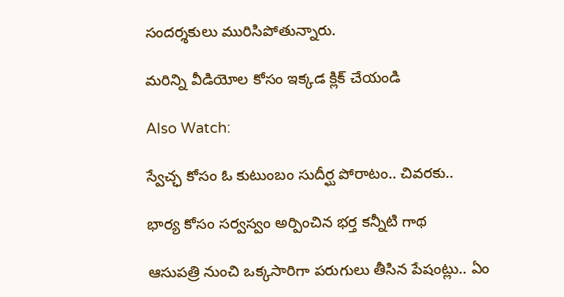సందర్శకులు మురిసిపోతున్నారు.

మరిన్ని వీడియోల కోసం ఇక్కడ క్లిక్ చేయండి

Also Watch:

స్వేచ్ఛ కోసం ఓ కుటుంబం సుదీర్ఘ పోరాటం.. చివరకు..

భార్య కోసం సర్వస్వం అర్పించిన భర్త కన్నీటి గాథ

ఆసుపత్రి నుంచి ఒక్కసారిగా పరుగులు తీసిన పేషంట్లు.. ఏం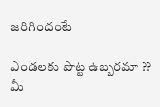జరిగిందంటే

ఎండలకు పొట్ట ఉబ్బరమా ?? మీ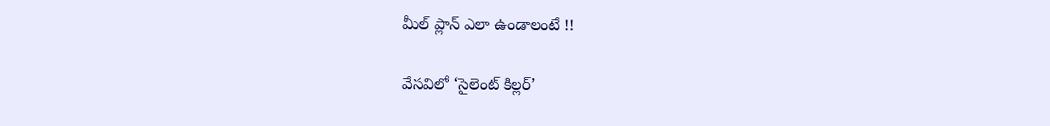మీల్ ప్లాన్ ఎలా ఉండాలంటే !!

వేసవిలో ‘సైలెంట్ కిల్లర్‌’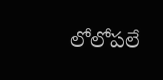లోలోపలే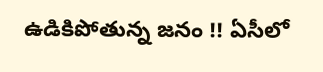ఉడికిపోతున్న జనం !! ఏసీలో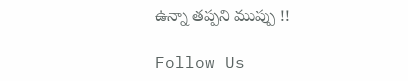ఉన్నా తప్పని ముప్పు !!

Follow Us